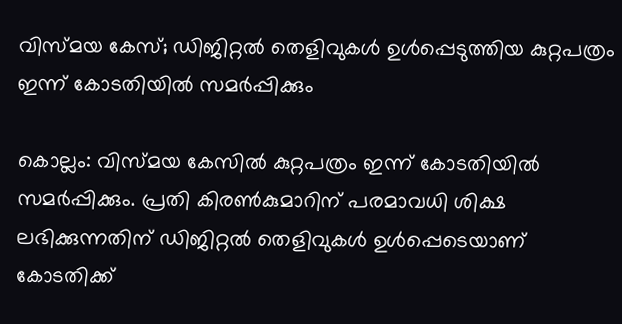വിസ്മയ കേസ്; ഡിജിറ്റല്‍ തെളിവുകള്‍ ഉള്‍പ്പെടുത്തിയ കുറ്റപത്രം ഇന്ന് കോടതിയില്‍ സമര്‍പ്പിക്കും

കൊല്ലം: വിസ്മയ കേസില്‍ കുറ്റപത്രം ഇന്ന് കോടതിയില്‍ സമര്‍പ്പിക്കും. പ്രതി കിരണ്‍കുമാറിന് പരമാവധി ശിക്ഷ ലഭിക്കുന്നതിന് ഡിജിറ്റല്‍ തെളിവുകള്‍ ഉള്‍പ്പെടെയാണ് കോടതിക്ക്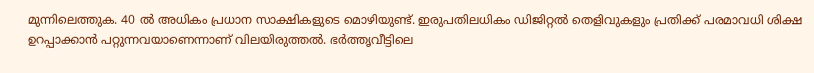മുന്നിലെത്തുക. 40 ല്‍ അധികം പ്രധാന സാക്ഷികളുടെ മൊഴിയുണ്ട്. ഇരുപതിലധികം ഡിജിറ്റല്‍ തെളിവുകളും പ്രതിക്ക് പരമാവധി ശിക്ഷ ഉറപ്പാക്കാന്‍ പറ്റുന്നവയാണെന്നാണ് വിലയിരുത്തല്‍. ഭര്‍ത്തൃവീട്ടിലെ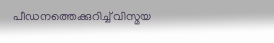പീഡനത്തെക്കുറിച്ച് വിസ്മയ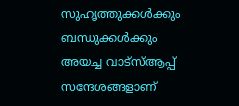സുഹൃത്തുക്കള്‍ക്കും ബന്ധുക്കള്‍ക്കും അയച്ച വാട്സ്ആപ്പ് സന്ദേശങ്ങളാണ്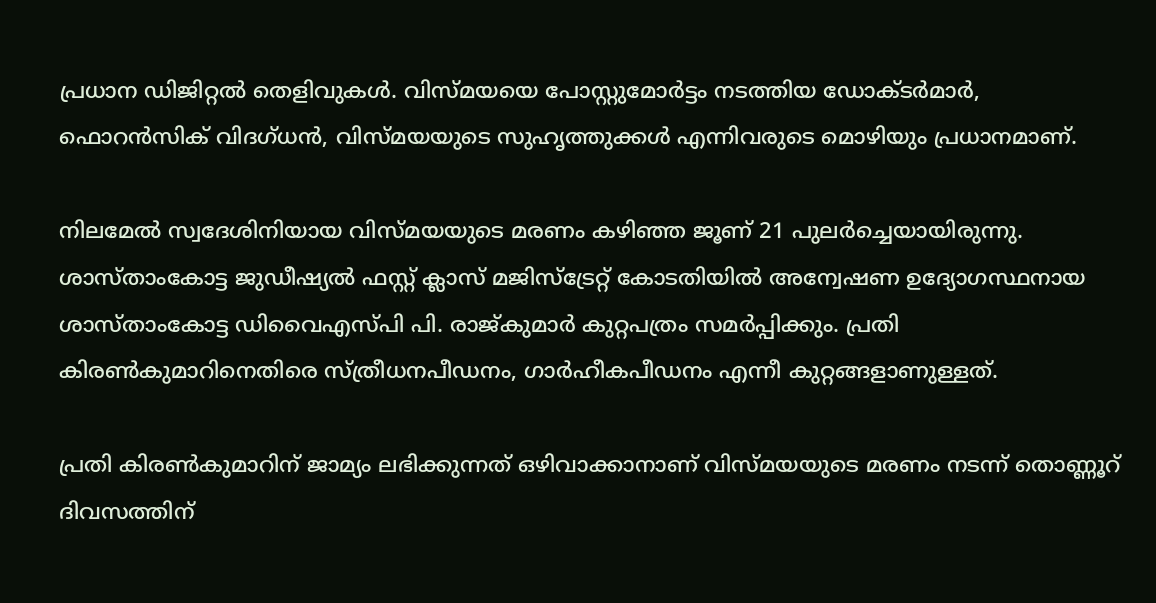പ്രധാന ഡിജിറ്റല്‍ തെളിവുകള്‍. വിസ്മയയെ പോസ്റ്റുമോര്‍ട്ടം നടത്തിയ ഡോക്ടര്‍മാര്‍, ഫൊറന്‍സിക് വിദഗ്ധന്‍, വിസ്മയയുടെ സുഹൃത്തുക്കള്‍ എന്നിവരുടെ മൊഴിയും പ്രധാനമാണ്.

നിലമേല്‍ സ്വദേശിനിയായ വിസ്മയയുടെ മരണം കഴിഞ്ഞ ജൂണ് 21 പുലര്‍ച്ചെയായിരുന്നു. ശാസ്താംകോട്ട ജുഡീഷ്യല്‍ ഫസ്റ്റ് ക്ലാസ് മജിസ്ട്രേറ്റ് കോടതിയില്‍ അന്വേഷണ ഉദ്യോഗസ്ഥനായ ശാസ്താംകോട്ട ഡിവൈഎസ്പി പി. രാജ്കുമാര്‍ കുറ്റപത്രം സമര്‍പ്പിക്കും. പ്രതി കിരണ്‍കുമാറിനെതിരെ സ്ത്രീധനപീഡനം, ഗാര്‍ഹീകപീഡനം എന്നീ കുറ്റങ്ങളാണുള്ളത്.

പ്രതി കിരണ്‍കുമാറിന് ജാമ്യം ലഭിക്കുന്നത് ഒഴിവാക്കാനാണ് വിസ്മയയുടെ മരണം നടന്ന് തൊണ്ണൂറ് ദിവസത്തിന്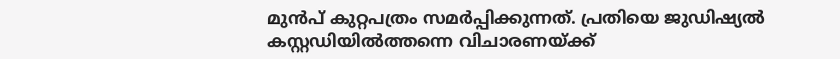മുന്‍പ് കുറ്റപത്രം സമര്‍പ്പിക്കുന്നത്. പ്രതിയെ ജുഡിഷ്യല്‍ കസ്റ്റഡിയില്‍ത്തന്നെ വിചാരണയ്ക്ക്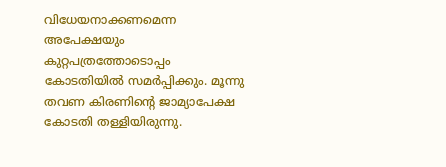വിധേയനാക്കണമെന്ന അപേക്ഷയും കുറ്റപത്രത്തോടൊപ്പം കോടതിയില്‍ സമര്‍പ്പിക്കും. മൂന്നു തവണ കിരണിന്റെ ജാമ്യാപേക്ഷ കോടതി തള്ളിയിരുന്നു.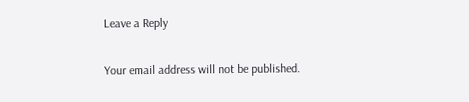Leave a Reply

Your email address will not be published.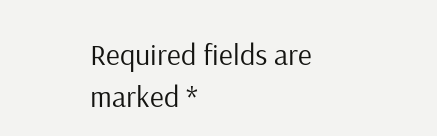Required fields are marked *